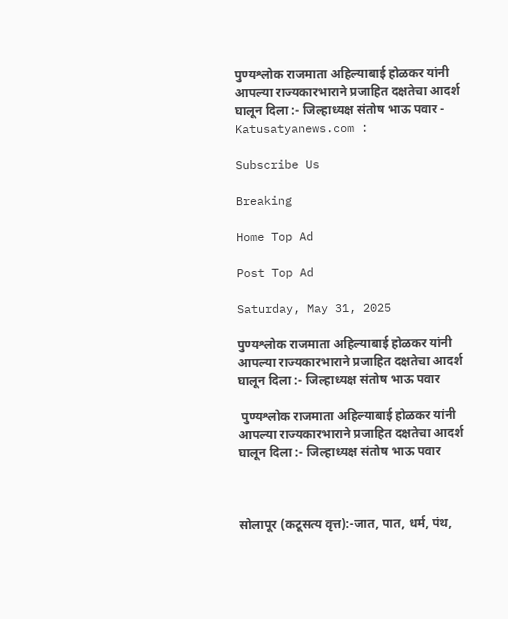पुण्यश्लोक राजमाता अहिल्याबाई होळकर यांनी आपल्या राज्यकारभाराने प्रजाहित दक्षतेचा आदर्श घालून दिला :- जिल्हाध्यक्ष संतोष भाऊ पवार - Katusatyanews.com :

Subscribe Us

Breaking

Home Top Ad

Post Top Ad

Saturday, May 31, 2025

पुण्यश्लोक राजमाता अहिल्याबाई होळकर यांनी आपल्या राज्यकारभाराने प्रजाहित दक्षतेचा आदर्श घालून दिला :- जिल्हाध्यक्ष संतोष भाऊ पवार

 पुण्यश्लोक राजमाता अहिल्याबाई होळकर यांनी आपल्या राज्यकारभाराने प्रजाहित दक्षतेचा आदर्श घालून दिला :- जिल्हाध्यक्ष संतोष भाऊ पवार



सोलापूर (कटूसत्य वृत्त):-जात, पात, धर्म, पंथ,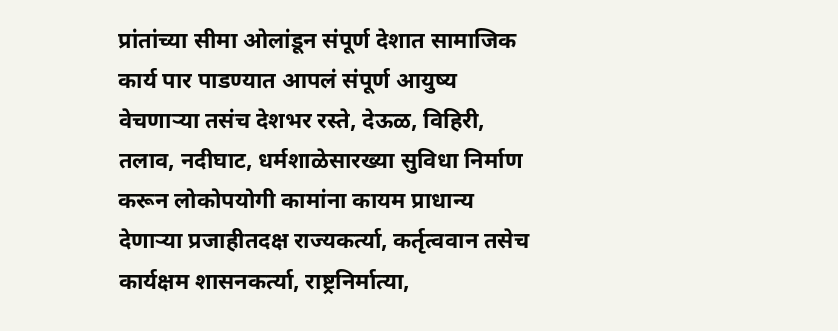प्रांतांच्या सीमा ओलांडून संपूर्ण देशात सामाजिक कार्य पार पाडण्यात आपलं संपूर्ण आयुष्य वेचणाऱ्या तसंच देशभर रस्ते, देऊळ, विहिरी, तलाव, नदीघाट, धर्मशाळेसारख्या सुविधा निर्माण करून लोकोपयोगी कामांना कायम प्राधान्य देणाऱ्या प्रजाहीतदक्ष राज्यकर्त्या, कर्तृत्ववान तसेच कार्यक्षम शासनकर्त्या, राष्ट्रनिर्मात्या,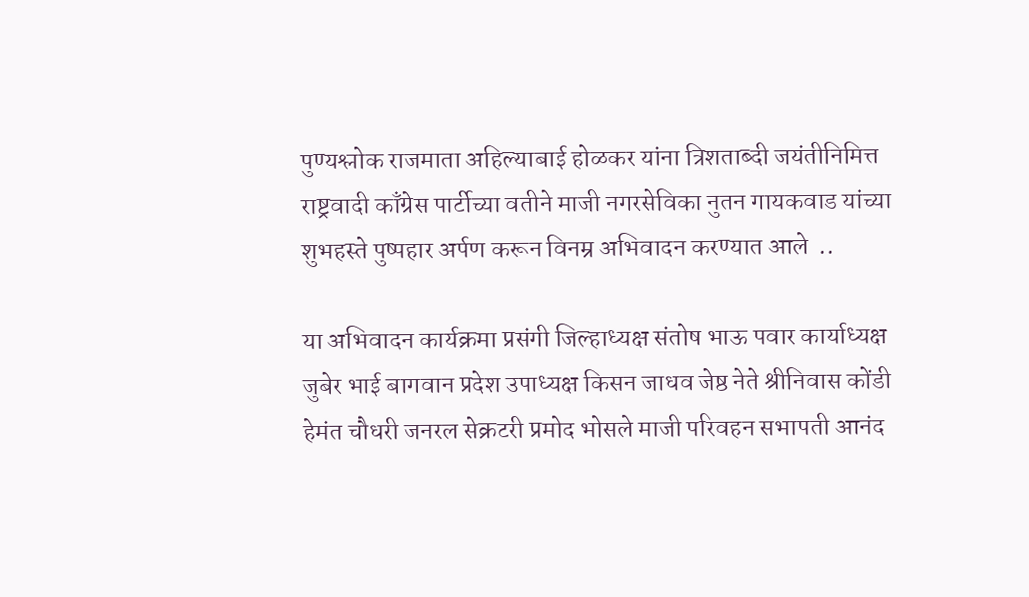पुण्यश्लोक राजमाता अहिल्याबाई होळकर यांना त्रिशताब्दी जयंतीनिमित्त राष्ट्रवादी काँग्रेस पार्टीच्या वतीने माजी नगरसेविका नुतन गायकवाड यांच्या शुभहस्ते पुष्पहार अर्पण करून विनम्र अभिवादन करण्यात आले  ..

या अभिवादन कार्यक्रमा प्रसंगी जिल्हाध्यक्ष संतोष भाऊ पवार कार्याध्यक्ष जुबेर भाई बागवान प्रदेश उपाध्यक्ष किसन जाधव जेष्ठ नेते श्रीनिवास कोंडी हेमंत चौधरी जनरल सेक्रटरी प्रमोद भोसले माजी परिवहन सभापती आनंद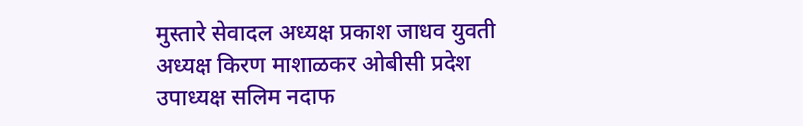मुस्तारे सेवादल अध्यक्ष प्रकाश जाधव युवती अध्यक्ष किरण माशाळकर ओबीसी प्रदेश उपाध्यक्ष सलिम नदाफ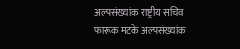अल्पसंख्यांक राष्ट्रीय सचिव फारूक मटके अल्पसंख्यांक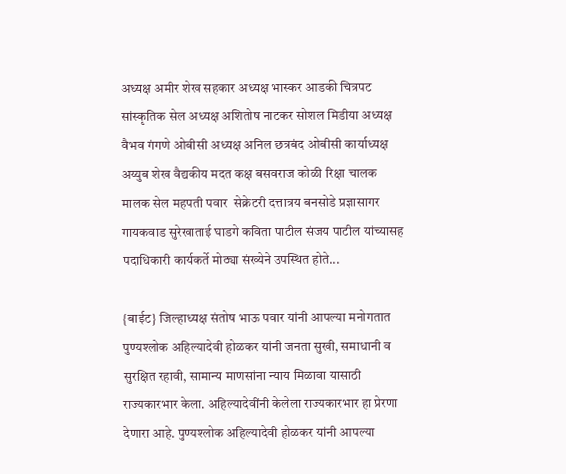अध्यक्ष अमीर शेख सहकार अध्यक्ष भास्कर आडकी चित्रपट सांस्कृतिक सेल अध्यक्ष अशितोष नाटकर सोशल मिडीया अध्यक्ष वैभव गंगणे ओबीसी अध्यक्ष अनिल छत्रबंद ओबीसी कार्याध्यक्ष अय्युब शेख वैद्यकीय मदत कक्ष बसवराज कोळी रिक्षा चालक मालक सेल महपती पवार  सेक्रेटरी दत्तात्रय बनसोडे प्रज्ञासागर गायकवाड सुरेखाताई घाडगे कविता पाटील संजय पाटील यांच्यासह पदाधिकारी कार्यकर्ते मोठ्या संख्येने उपस्थित होते...

{बाईट} जिल्हाध्यक्ष संतोष भाऊ पवार यांनी आपल्या मनोगतात पुण्यश्लोक अहिल्यादेवी होळकर यांनी जनता सुखी, समाधानी व सुरक्षित रहावी, सामान्य माणसांना न्याय मिळावा यासाठी राज्यकारभार केला. अहिल्यादेवींनी केलेला राज्यकारभार हा प्रेरणा देणारा आहे. पुण्यश्लोक अहिल्यादेवी होळकर यांनी आपल्या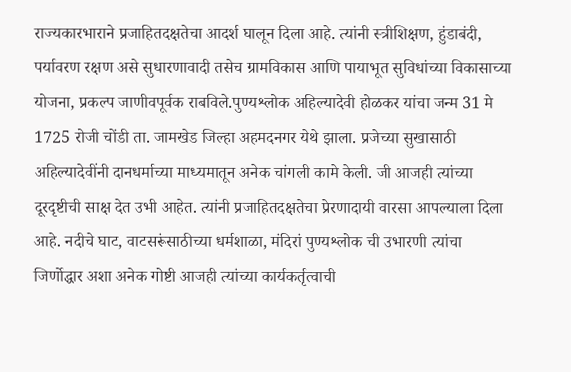राज्यकारभाराने प्रजाहितदक्षतेचा आदर्श घालून दिला आहे. त्यांनी स्त्रीशिक्षण, हुंडाबंदी, पर्यावरण रक्षण असे सुधारणावादी तसेच ग्रामविकास आणि पायाभूत सुविधांच्या विकासाच्या योजना, प्रकल्प जाणीवपूर्वक राबविले.पुण्यश्लोक अहिल्यादेवी होळकर यांचा जन्म 31 मे 1725 रोजी चोंडी ता. जामखेड जिल्हा अहमदनगर येथे झाला. प्रजेच्या सुखासाठी अहिल्यादेवींनी दानधर्माच्या माध्यमातून अनेक चांगली कामे केली. जी आजही त्यांच्या दूरदृष्टीची साक्ष देत उभी आहेत. त्यांनी प्रजाहितदक्षतेचा प्रेरणादायी वारसा आपल्याला दिला आहे. नदीचे घाट, वाटसरूंसाठीच्या धर्मशाळा, मंदिरां पुण्यश्लोक ची उभारणी त्यांचा जिर्णोद्धार अशा अनेक गोष्टी आजही त्यांच्या कार्यकर्तृत्वाची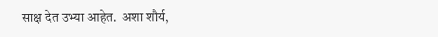साक्ष देत उभ्या आहेत.  अशा शौर्य,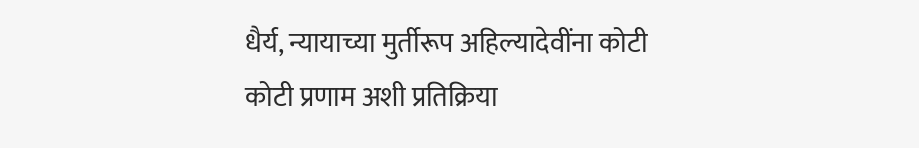धैर्य, न्यायाच्या मुर्तीरूप अहिल्यादेवींना कोटी कोटी प्रणाम अशी प्रतिक्रिया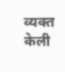व्यक्त केली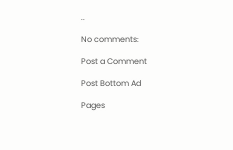..

No comments:

Post a Comment

Post Bottom Ad

Pages